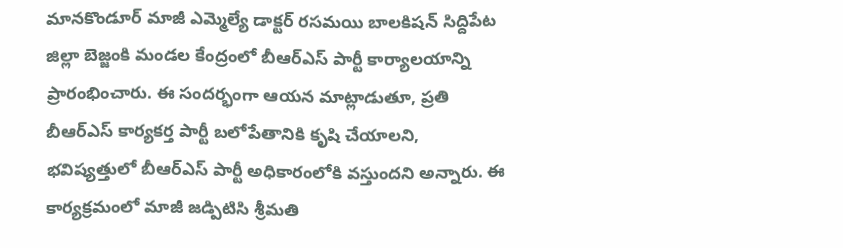మానకొండూర్ మాజీ ఎమ్మెల్యే డాక్టర్ రసమయి బాలకిషన్ సిద్దిపేట జిల్లా బెజ్జంకి మండల కేంద్రంలో బీఆర్ఎస్ పార్టీ కార్యాలయాన్ని ప్రారంభించారు. ఈ సందర్భంగా ఆయన మాట్లాడుతూ, ప్రతి బీఆర్ఎస్ కార్యకర్త పార్టీ బలోపేతానికి కృషి చేయాలని, భవిష్యత్తులో బీఆర్ఎస్ పార్టీ అధికారంలోకి వస్తుందని అన్నారు. ఈ కార్యక్రమంలో మాజీ జడ్పిటిసి శ్రీమతి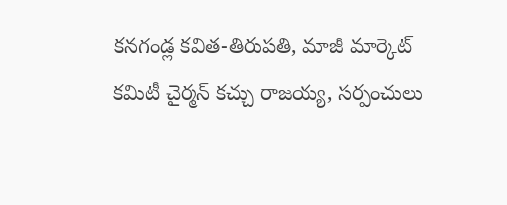కనగండ్ల కవిత-తిరుపతి, మాజీ మార్కెట్ కమిటీ చైర్మన్ కచ్చు రాజయ్య, సర్పంచులు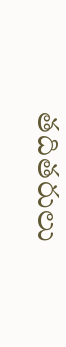తదితరులు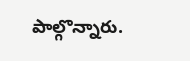పాల్గొన్నారు.